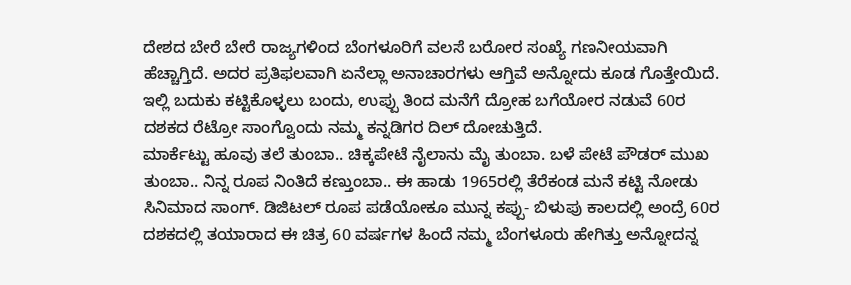ದೇಶದ ಬೇರೆ ಬೇರೆ ರಾಜ್ಯಗಳಿಂದ ಬೆಂಗಳೂರಿಗೆ ವಲಸೆ ಬರೋರ ಸಂಖ್ಯೆ ಗಣನೀಯವಾಗಿ ಹೆಚ್ಚಾಗ್ತಿದೆ. ಅದರ ಪ್ರತಿಫಲವಾಗಿ ಏನೆಲ್ಲಾ ಅನಾಚಾರಗಳು ಆಗ್ತಿವೆ ಅನ್ನೋದು ಕೂಡ ಗೊತ್ತೇಯಿದೆ. ಇಲ್ಲಿ ಬದುಕು ಕಟ್ಟಿಕೊಳ್ಳಲು ಬಂದು, ಉಪ್ಪು ತಿಂದ ಮನೆಗೆ ದ್ರೋಹ ಬಗೆಯೋರ ನಡುವೆ 60ರ ದಶಕದ ರೆಟ್ರೋ ಸಾಂಗ್ವೊಂದು ನಮ್ಮ ಕನ್ನಡಿಗರ ದಿಲ್ ದೋಚುತ್ತಿದೆ.
ಮಾರ್ಕೆಟ್ಟು ಹೂವು ತಲೆ ತುಂಬಾ.. ಚಿಕ್ಕಪೇಟೆ ನೈಲಾನು ಮೈ ತುಂಬಾ. ಬಳೆ ಪೇಟೆ ಪೌಡರ್ ಮುಖ ತುಂಬಾ.. ನಿನ್ನ ರೂಪ ನಿಂತಿದೆ ಕಣ್ತುಂಬಾ.. ಈ ಹಾಡು 1965ರಲ್ಲಿ ತೆರೆಕಂಡ ಮನೆ ಕಟ್ಟಿ ನೋಡು ಸಿನಿಮಾದ ಸಾಂಗ್. ಡಿಜಿಟಲ್ ರೂಪ ಪಡೆಯೋಕೂ ಮುನ್ನ ಕಪ್ಪು- ಬಿಳುಪು ಕಾಲದಲ್ಲಿ ಅಂದ್ರೆ 60ರ ದಶಕದಲ್ಲಿ ತಯಾರಾದ ಈ ಚಿತ್ರ 60 ವರ್ಷಗಳ ಹಿಂದೆ ನಮ್ಮ ಬೆಂಗಳೂರು ಹೇಗಿತ್ತು ಅನ್ನೋದನ್ನ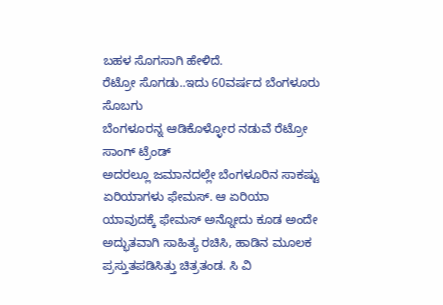ಬಹಳ ಸೊಗಸಾಗಿ ಹೇಳಿದೆ.
ರೆಟ್ರೋ ಸೊಗಡು..ಇದು 60ವರ್ಷದ ಬೆಂಗಳೂರು ಸೊಬಗು
ಬೆಂಗಳೂರನ್ನ ಆಡಿಕೊಳ್ಳೋರ ನಡುವೆ ರೆಟ್ರೋ ಸಾಂಗ್ ಟ್ರೆಂಡ್
ಅದರಲ್ಲೂ ಜಮಾನದಲ್ಲೇ ಬೆಂಗಳೂರಿನ ಸಾಕಷ್ಟು ಏರಿಯಾಗಳು ಫೇಮಸ್. ಆ ಏರಿಯಾ ಯಾವುದಕ್ಕೆ ಫೇಮಸ್ ಅನ್ನೋದು ಕೂಡ ಅಂದೇ ಅದ್ಭುತವಾಗಿ ಸಾಹಿತ್ಯ ರಚಿಸಿ, ಹಾಡಿನ ಮೂಲಕ ಪ್ರಸ್ತುತಪಡಿಸಿತ್ತು ಚಿತ್ರತಂಡ. ಸಿ ವಿ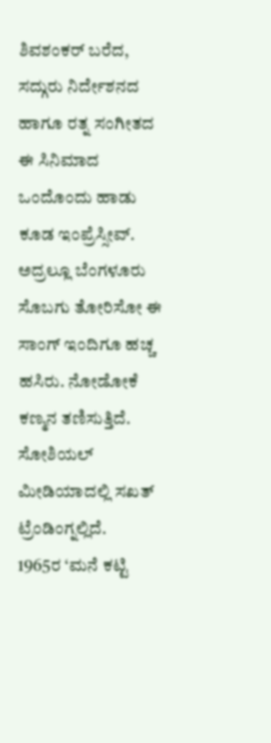ಶಿವಶಂಕರ್ ಬರೆದ, ಸದ್ಗುರು ನಿರ್ದೇಶನದ ಹಾಗೂ ರತ್ನ ಸಂಗೀತದ ಈ ಸಿನಿಮಾದ ಒಂದೊಂದು ಹಾಡು ಕೂಡ ಇಂಪ್ರೆಸ್ಸೀವ್. ಅದ್ರಲ್ಲೂ ಬೆಂಗಳೂರು ಸೊಬಗು ತೋರಿಸೋ ಈ ಸಾಂಗ್ ಇಂದಿಗೂ ಹಚ್ಚ ಹಸಿರು. ನೋಡೋಕೆ ಕಣ್ಮನ ತಣಿಸುತ್ತಿದೆ. ಸೋಶಿಯಲ್ ಮೀಡಿಯಾದಲ್ಲಿ ಸಖತ್ ಟ್ರೆಂಡಿಂಗ್ನಲ್ಲಿದೆ.
1965ರ ‘ಮನೆ ಕಟ್ಟಿ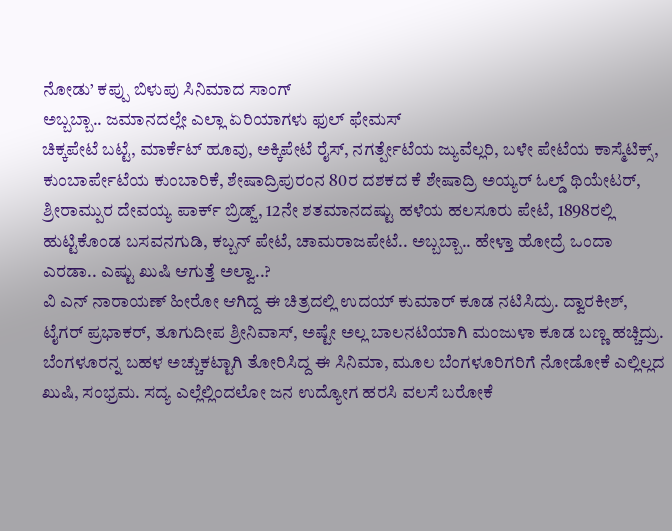ನೋಡು’ ಕಪ್ಪು ಬಿಳುಪು ಸಿನಿಮಾದ ಸಾಂಗ್
ಅಬ್ಬಬ್ಬಾ.. ಜಮಾನದಲ್ಲೇ ಎಲ್ಲಾ ಏರಿಯಾಗಳು ಫುಲ್ ಫೇಮಸ್
ಚಿಕ್ಕಪೇಟೆ ಬಟ್ಟೆ, ಮಾರ್ಕೆಟ್ ಹೂವು, ಅಕ್ಕಿಪೇಟೆ ರೈಸ್, ನಗರ್ತ್ಪೇಟೆಯ ಜ್ಯುವೆಲ್ಲರಿ, ಬಳೇ ಪೇಟೆಯ ಕಾಸ್ಮೆಟಿಕ್ಸ್, ಕುಂಬಾರ್ಪೇಟೆಯ ಕುಂಬಾರಿಕೆ, ಶೇಷಾದ್ರಿಪುರಂನ 80ರ ದಶಕದ ಕೆ ಶೇಷಾದ್ರಿ ಅಯ್ಯರ್ ಓಲ್ಡ್ ಥಿಯೇಟರ್, ಶ್ರೀರಾಮ್ಪುರ ದೇವಯ್ಯ ಪಾರ್ಕ್ ಬ್ರಿಡ್ಜ್, 12ನೇ ಶತಮಾನದಷ್ಟು ಹಳೆಯ ಹಲಸೂರು ಪೇಟೆ, 1898ರಲ್ಲಿ ಹುಟ್ಟಿಕೊಂಡ ಬಸವನಗುಡಿ, ಕಬ್ಬನ್ ಪೇಟೆ, ಚಾಮರಾಜಪೇಟೆ.. ಅಬ್ಬಬ್ಬಾ.. ಹೇಳ್ತಾ ಹೋದ್ರೆ ಒಂದಾ ಎರಡಾ.. ಎಷ್ಟು ಖುಷಿ ಆಗುತ್ತೆ ಅಲ್ವಾ..?
ವಿ ಎನ್ ನಾರಾಯಣ್ ಹೀರೋ ಆಗಿದ್ದ ಈ ಚಿತ್ರದಲ್ಲಿ ಉದಯ್ ಕುಮಾರ್ ಕೂಡ ನಟಿಸಿದ್ರು. ದ್ವಾರಕೀಶ್, ಟೈಗರ್ ಪ್ರಭಾಕರ್, ತೂಗುದೀಪ ಶ್ರೀನಿವಾಸ್, ಅಷ್ಟೇ ಅಲ್ಲ ಬಾಲನಟಿಯಾಗಿ ಮಂಜುಳಾ ಕೂಡ ಬಣ್ಣ ಹಚ್ಚಿದ್ರು. ಬೆಂಗಳೂರನ್ನ ಬಹಳ ಅಚ್ಚುಕಟ್ಟಾಗಿ ತೋರಿಸಿದ್ದ ಈ ಸಿನಿಮಾ, ಮೂಲ ಬೆಂಗಳೂರಿಗರಿಗೆ ನೋಡೋಕೆ ಎಲ್ಲಿಲ್ಲದ ಖುಷಿ, ಸಂಭ್ರಮ. ಸದ್ಯ ಎಲ್ಲೆಲ್ಲಿಂದಲೋ ಜನ ಉದ್ಯೋಗ ಹರಸಿ ವಲಸೆ ಬರೋಕೆ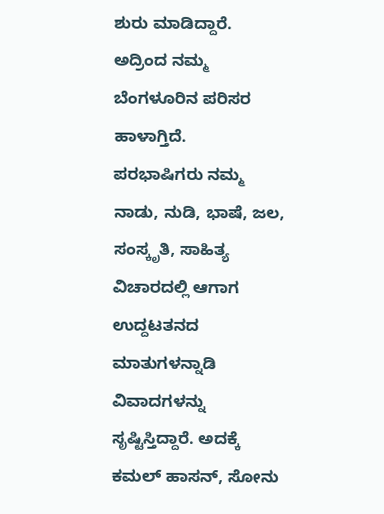ಶುರು ಮಾಡಿದ್ದಾರೆ. ಅದ್ರಿಂದ ನಮ್ಮ ಬೆಂಗಳೂರಿನ ಪರಿಸರ ಹಾಳಾಗ್ತಿದೆ.
ಪರಭಾಷಿಗರು ನಮ್ಮ ನಾಡು, ನುಡಿ, ಭಾಷೆ, ಜಲ, ಸಂಸ್ಕೃತಿ, ಸಾಹಿತ್ಯ ವಿಚಾರದಲ್ಲಿ ಆಗಾಗ ಉದ್ದಟತನದ ಮಾತುಗಳನ್ನಾಡಿ ವಿವಾದಗಳನ್ನು ಸೃಷ್ಟಿಸ್ತಿದ್ದಾರೆ. ಅದಕ್ಕೆ ಕಮಲ್ ಹಾಸನ್, ಸೋನು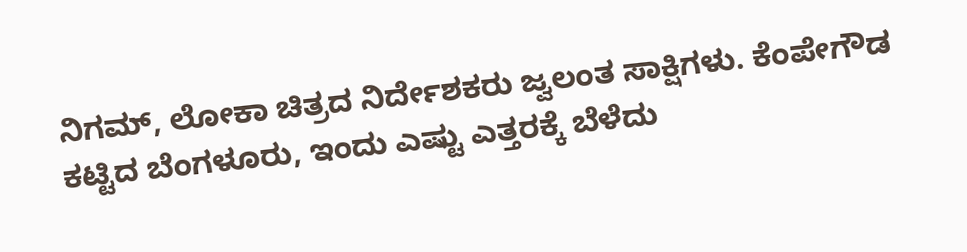ನಿಗಮ್, ಲೋಕಾ ಚಿತ್ರದ ನಿರ್ದೇಶಕರು ಜ್ವಲಂತ ಸಾಕ್ಷಿಗಳು. ಕೆಂಪೇಗೌಡ ಕಟ್ಟಿದ ಬೆಂಗಳೂರು, ಇಂದು ಎಷ್ಟು ಎತ್ತರಕ್ಕೆ ಬೆಳೆದು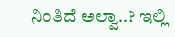ನಿಂತಿದೆ ಅಲ್ವಾ..? ಇಲ್ಲಿ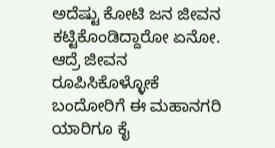ಅದೆಷ್ಟು ಕೋಟಿ ಜನ ಜೀವನ ಕಟ್ಟಿಕೊಂಡಿದ್ದಾರೋ ಏನೋ. ಆದ್ರೆ ಜೀವನ ರೂಪಿಸಿಕೊಳ್ಳೋಕೆ ಬಂದೋರಿಗೆ ಈ ಮಹಾನಗರಿ ಯಾರಿಗೂ ಕೈ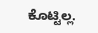ಕೊಟ್ಟಿಲ್ಲ.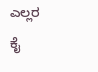ಎಲ್ಲರ ಕೈ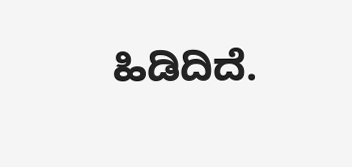ಹಿಡಿದಿದೆ.